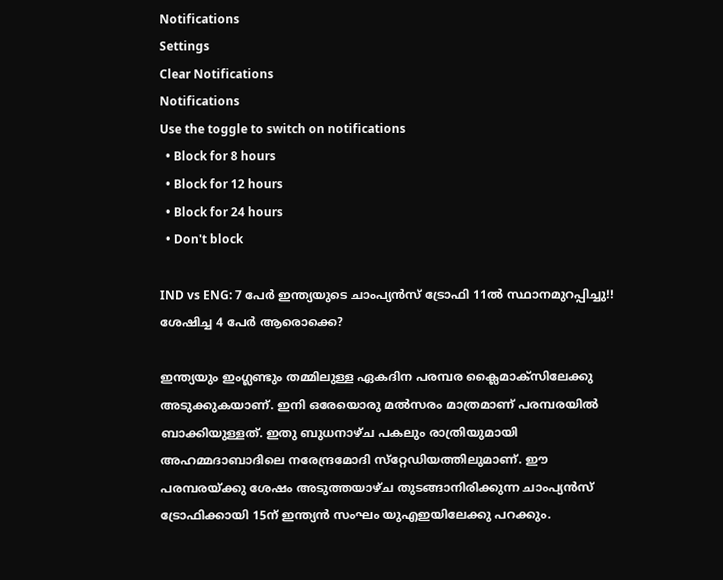Notifications
Settings
Clear Notifications
Notifications
Use the toggle to switch on notifications
  • Block for 8 hours
  • Block for 12 hours
  • Block for 24 hours
  • Don't block

IND vs ENG: 7 പേര്‍ ഇന്ത്യയുടെ ചാംപ്യന്‍സ് ട്രോഫി 11ല്‍ സ്ഥാനമുറപ്പിച്ചു!! ശേഷിച്ച 4 പേര്‍ ആരൊക്കെ?

ഇന്ത്യയും ഇംഗ്ലണ്ടും തമ്മിലുള്ള ഏകദിന പരമ്പര ക്ലൈമാക്‌സിലേക്കു അടുക്കുകയാണ്. ഇനി ഒരേയൊരു മല്‍സരം മാത്രമാണ് പരമ്പരയില്‍ ബാക്കിയുള്ളത്. ഇതു ബുധനാഴ്ച പകലും രാത്രിയുമായി അഹമ്മദാബാദിലെ നരേന്ദ്രമോദി സ്‌റ്റേഡിയത്തിലുമാണ്. ഈ പരമ്പരയ്ക്കു ശേഷം അടുത്തയാഴ്ച തുടങ്ങാനിരിക്കുന്ന ചാംപ്യന്‍സ് ട്രോഫിക്കായി 15ന് ഇന്ത്യന്‍ സംഘം യുഎഇയിലേക്കു പറക്കും.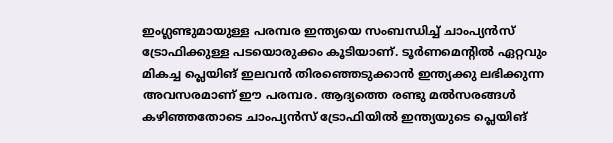ഇംഗ്ലണ്ടുമായുള്ള പരമ്പര ഇന്ത്യയെ സംബന്ധിച്ച് ചാംപ്യന്‍സ് ട്രോഫിക്കുള്ള പടയൊരുക്കം കൂടിയാണ്. ടൂര്‍ണമെന്റില്‍ ഏറ്റവും മികച്ച പ്ലെയിങ് ഇലവന്‍ തിരഞ്ഞെടുക്കാന്‍ ഇന്ത്യക്കു ലഭിക്കുന്ന അവസരമാണ് ഈ പരമ്പര. ആദ്യത്തെ രണ്ടു മല്‍സരങ്ങള്‍ കഴിഞ്ഞതോടെ ചാംപ്യന്‍സ് ട്രോഫിയില്‍ ഇന്ത്യയുടെ പ്ലെയിങ്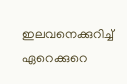ഇലവനെക്കുറിച്ച് ഏറെക്കുറെ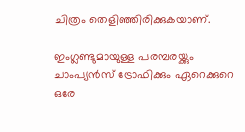ചിത്രം തെളിഞ്ഞിരിക്കുകയാണ്.

ഇംഗ്ലണ്ടുമായുള്ള പരമ്പരയ്ക്കും ചാംപ്യന്‍സ് ട്രോഫിക്കും ഏറെക്കുറെ ഒരേ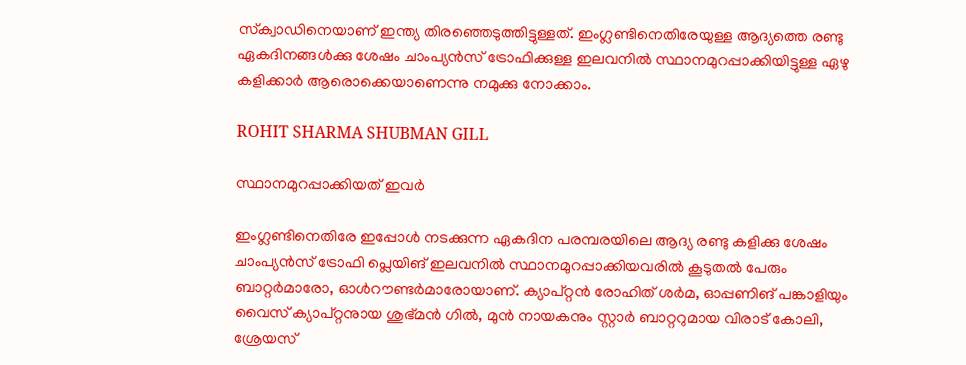സ്‌ക്വാഡിനെയാണ് ഇന്ത്യ തിരഞ്ഞെടുത്തിട്ടുള്ളത്. ഇംഗ്ലണ്ടിനെതിരേയുള്ള ആദ്യത്തെ രണ്ടു ഏകദിനങ്ങള്‍ക്കു ശേഷം ചാംപ്യന്‍സ് ട്രോഫിക്കുള്ള ഇലവനില്‍ സ്ഥാനമുറപ്പാക്കിയിട്ടുള്ള ഏഴു കളിക്കാര്‍ ആരൊക്കെയാണെന്നു നമുക്കു നോക്കാം.

ROHIT SHARMA SHUBMAN GILL

സ്ഥാനമുറപ്പാക്കിയത് ഇവര്‍

ഇംഗ്ലണ്ടിനെതിരേ ഇപ്പോള്‍ നടക്കുന്ന ഏകദിന പരമ്പരയിലെ ആദ്യ രണ്ടു കളിക്കു ശേഷം ചാംപ്യന്‍സ് ട്രോഫി പ്ലെയിങ് ഇലവനില്‍ സ്ഥാനമുറപ്പാക്കിയവരില്‍ കൂടുതല്‍ പേരും ബാറ്റര്‍മാരോ, ഓള്‍റൗണ്ടര്‍മാരോയാണ്. ക്യാപ്റ്റന്‍ രോഹിത് ശര്‍മ, ഓപ്പണിങ് പങ്കാളിയും വൈസ് ക്യാപ്റ്റനുായ ശുഭ്മന്‍ ഗില്‍, മുന്‍ നായകനും സ്റ്റാര്‍ ബാറ്ററുമായ വിരാട് കോലി, ശ്രേയസ്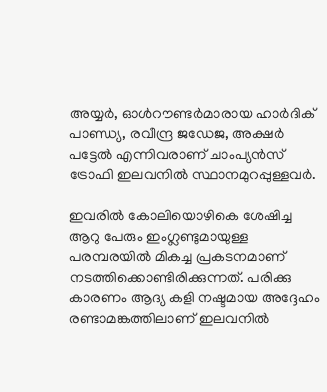അയ്യര്‍, ഓള്‍റൗണ്ടര്‍മാരായ ഹാര്‍ദിക് പാണ്ഡ്യ, രവീന്ദ്ര ജഡേജ, അക്ഷര്‍ പട്ടേല്‍ എന്നിവരാണ് ചാംപ്യന്‍സ് ട്രോഫി ഇലവനില്‍ സ്ഥാനമുറപ്പുള്ളവര്‍.

ഇവരില്‍ കോലിയൊഴികെ ശേഷിച്ച ആറു പേരും ഇംഗ്ലണ്ടുമായുള്ള പരമ്പരയില്‍ മികച്ച പ്രകടനമാണ് നടത്തിക്കൊണ്ടിരിക്കുന്നത്. പരിക്കു കാരണം ആദ്യ കളി നഷ്ടമായ അദ്ദേഹം രണ്ടാമങ്കത്തിലാണ് ഇലവനില്‍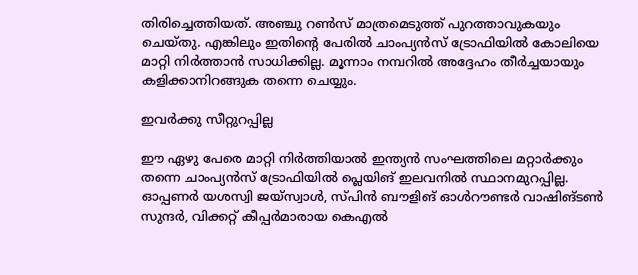തിരിച്ചെത്തിയത്. അഞ്ചു റണ്‍സ് മാത്രമെടുത്ത് പുറത്താവുകയും ചെയ്തു. എങ്കിലും ഇതിന്റെ പേരില്‍ ചാംപ്യന്‍സ് ട്രോഫിയില്‍ കോലിയെ മാറ്റി നിര്‍ത്താന്‍ സാധിക്കില്ല. മൂന്നാം നമ്പറില്‍ അദ്ദേഹം തീര്‍ച്ചയായും കളിക്കാനിറങ്ങുക തന്നെ ചെയ്യും.

ഇവര്‍ക്കു സീറ്റുറപ്പില്ല

ഈ ഏഴു പേരെ മാറ്റി നിര്‍ത്തിയാല്‍ ഇന്ത്യന്‍ സംഘത്തിലെ മറ്റാര്‍ക്കും തന്നെ ചാംപ്യന്‍സ് ട്രോഫിയില്‍ പ്ലെയിങ് ഇലവനില്‍ സ്ഥാനമുറപ്പില്ല. ഓപ്പണര്‍ യശസ്വി ജയ്‌സ്വാള്‍, സ്പിന്‍ ബൗളിങ് ഓള്‍റൗണ്ടര്‍ വാഷിങ്ടണ്‍ സുന്ദര്‍, വിക്കറ്റ് കീപ്പര്‍മാരായ കെഎല്‍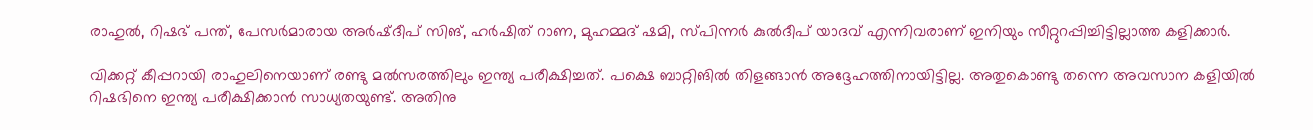രാഹുല്‍, റിഷഭ് പന്ത്, പേസര്‍മാരായ അര്‍ഷ്ദീപ് സിങ്, ഹര്‍ഷിത് റാണ, മുഹമ്മദ് ഷമി, സ്പിന്നര്‍ കുല്‍ദീപ് യാദവ് എന്നിവരാണ് ഇനിയും സീറ്റുറപ്പിച്ചിട്ടില്ലാത്ത കളിക്കാര്‍.

വിക്കറ്റ് കീപ്പറായി രാഹുലിനെയാണ് രണ്ടു മല്‍സരത്തിലും ഇന്ത്യ പരീക്ഷിച്ചത്. പക്ഷെ ബാറ്റിങില്‍ തിളങ്ങാന്‍ അദ്ദേഹത്തിനായിട്ടില്ല. അതുകൊണ്ടു തന്നെ അവസാന കളിയില്‍ റിഷഭിനെ ഇന്ത്യ പരീക്ഷിക്കാന്‍ സാധ്യതയുണ്ട്. അതിനു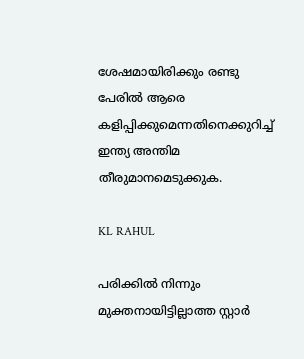ശേഷമായിരിക്കും രണ്ടു പേരില്‍ ആരെ കളിപ്പിക്കുമെന്നതിനെക്കുറിച്ച് ഇന്ത്യ അന്തിമ തീരുമാനമെടുക്കുക.

KL RAHUL

പരിക്കില്‍ നിന്നും മുക്തനായിട്ടില്ലാത്ത സ്റ്റാര്‍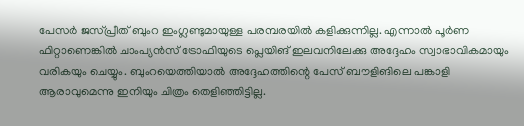പേസര്‍ ജസ്പ്രീത് ബുംറ ഇംഗ്ലണ്ടുമായുള്ള പരമ്പരയില്‍ കളിക്കുന്നില്ല. എന്നാല്‍ പൂര്‍ണ ഫിറ്റാണെങ്കില്‍ ചാംപ്യന്‍സ് ട്രോഫിയുടെ പ്ലെയിങ് ഇലവനിലേക്കു അദ്ദേഹം സ്വാഭാവികമായും വരികയും ചെയ്യും. ബുംറയെത്തിയാല്‍ അദ്ദേഹത്തിന്റെ പേസ് ബൗളിങിലെ പങ്കാളി ആരാവുമെന്നു ഇനിയും ചിത്രം തെളിഞ്ഞിട്ടില്ല.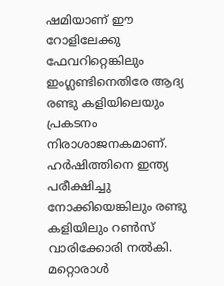ഷമിയാണ് ഈ റോളിലേക്കു ഫേവറിറ്റെങ്കിലും ഇംഗ്ലണ്ടിനെതിരേ ആദ്യ രണ്ടു കളിയിലെയും പ്രകടനം നിരാശാജനകമാണ്. ഹര്‍ഷിത്തിനെ ഇന്ത്യ പരീക്ഷിച്ചു നോക്കിയെങ്കിലും രണ്ടു കളിയിലും റണ്‍സ് വാരിക്കോരി നല്‍കി. മറ്റൊരാള്‍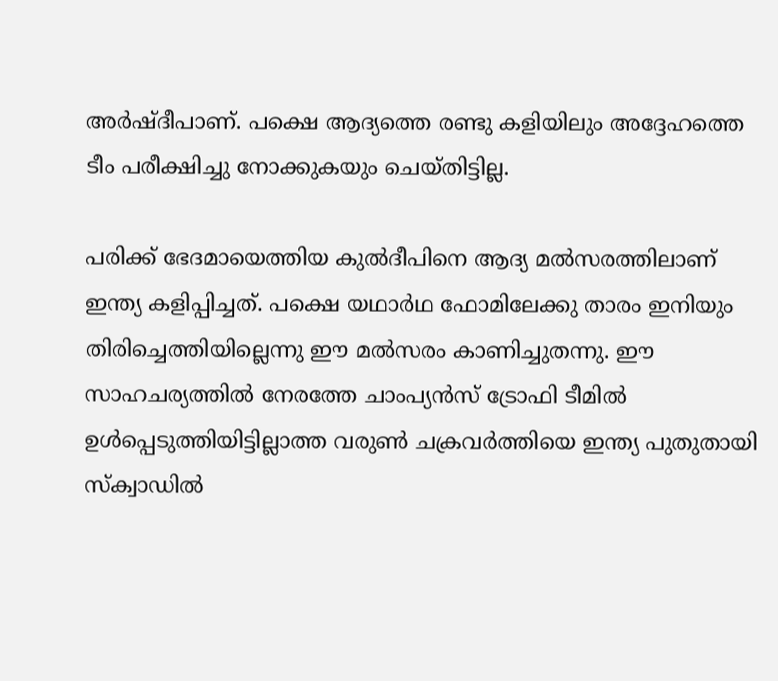അര്‍ഷ്ദീപാണ്. പക്ഷെ ആദ്യത്തെ രണ്ടു കളിയിലും അദ്ദേഹത്തെ ടീം പരീക്ഷിച്ചു നോക്കുകയും ചെയ്തിട്ടില്ല.

പരിക്ക് ഭേദമായെത്തിയ കുല്‍ദീപിനെ ആദ്യ മല്‍സരത്തിലാണ് ഇന്ത്യ കളിപ്പിച്ചത്. പക്ഷെ യഥാര്‍ഥ ഫോമിലേക്കു താരം ഇനിയും തിരിച്ചെത്തിയില്ലെന്നു ഈ മല്‍സരം കാണിച്ചുതന്നു. ഈ സാഹചര്യത്തില്‍ നേരത്തേ ചാംപ്യന്‍സ് ട്രോഫി ടീമില്‍ ഉള്‍പ്പെടുത്തിയിട്ടില്ലാത്ത വരുണ്‍ ചക്രവര്‍ത്തിയെ ഇന്ത്യ പുതുതായി സ്‌ക്വാഡില്‍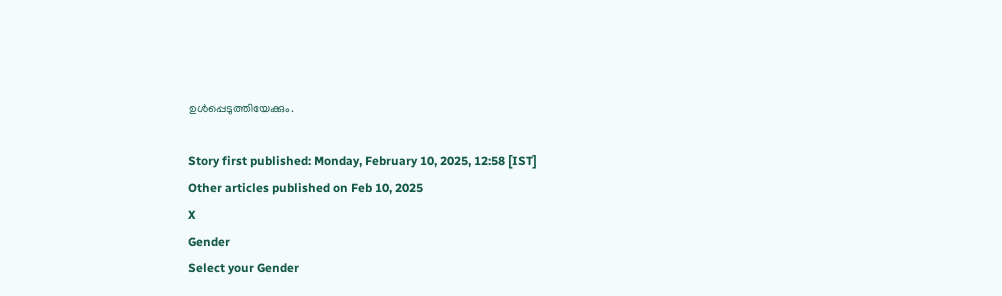ഉള്‍പ്പെടുത്തിയേക്കും.

Story first published: Monday, February 10, 2025, 12:58 [IST]
Other articles published on Feb 10, 2025
X
Gender
Select your Gender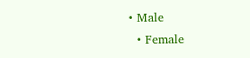• Male
  • Female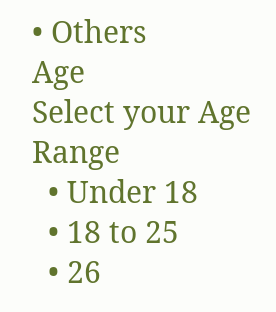• Others
Age
Select your Age Range
  • Under 18
  • 18 to 25
  • 26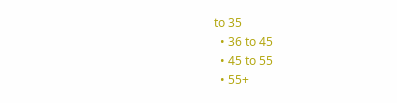to 35
  • 36 to 45
  • 45 to 55
  • 55+